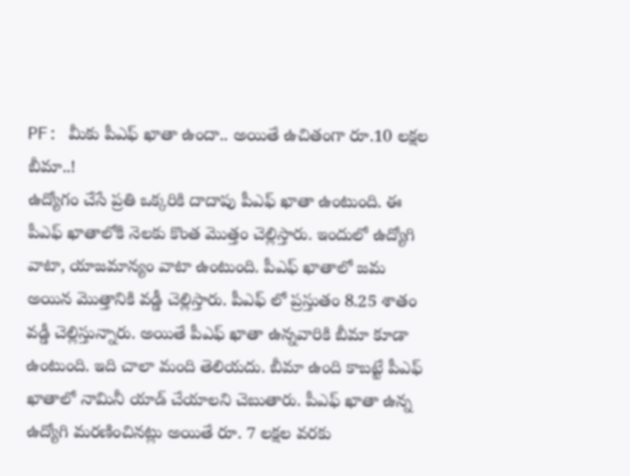PF: మీకు పీఎఫ్ ఖాతా ఉందా.. అయితే ఉచితంగా రూ.10 లక్షల బీమా..!
ఉద్యోగం చేసే ప్రతి ఒక్కరికి దాదాపు పీఎఫ్ ఖాతా ఉంటుంది. ఈ పీఎఫ్ ఖాతాలోకి నెలకు కొంత మొత్తం చెల్లిస్తారు. ఇందులో ఉద్యోగి వాటా, యాజమాన్యం వాటా ఉంటుంది. పీఎఫ్ ఖాతాలో జమ అయిన మొత్తానికి వడ్డీ చెల్లిస్తారు. పీఎఫ్ లో ప్రస్తుతం 8.25 శాతం వడ్డీ చెల్లిస్తున్నారు. అయితే పీఎఫ్ ఖాతా ఉన్నవారికి బీమా కూడా ఉంటుంది. ఇది చాలా మంది తెలియదు. బీమా ఉంది కాబట్టే పీఎఫ్ ఖాతాలో నామినీ యాడ్ చేయాలని చెబుతారు. పీఎఫ్ ఖాతా ఉన్న ఉద్యోగి మరణించినట్లు అయితే రూ. 7 లక్షల వరకు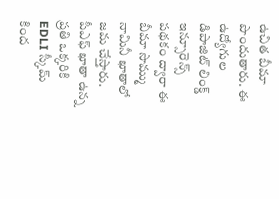ఉచిత బీమా పొందుతారు. ఈ ఉద్యోగుల డిపాజిట్ లింక్డ్ ఇన్సూరెన్స్ పథకం ద్వారా ఈ బీమా సొమ్ము నామినీ ఖాతాలో జమ చేస్తారు.
పీఎఫ్ ఖాతా ఉన్న ప్రతి ఒక్కరికి EDLI స్కీమ్ కింద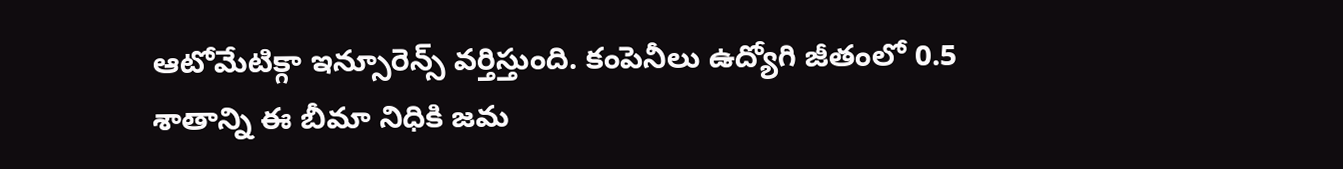ఆటోమేటిక్గా ఇన్సూరెన్స్ వర్తిస్తుంది. కంపెనీలు ఉద్యోగి జీతంలో 0.5 శాతాన్ని ఈ బీమా నిధికి జమ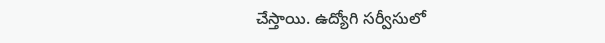చేస్తాయి. ఉద్యోగి సర్వీసులో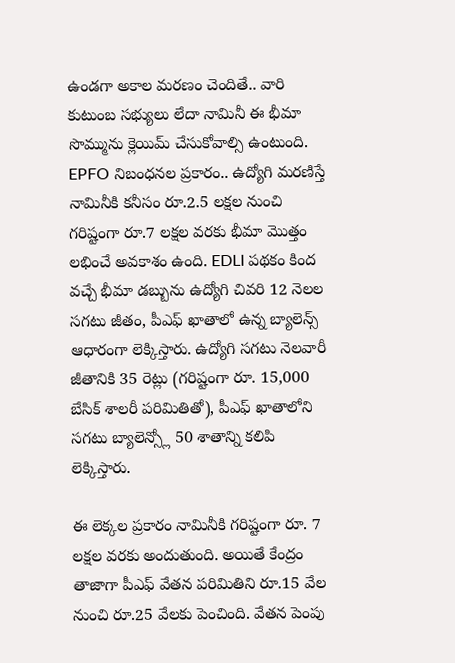ఉండగా అకాల మరణం చెందితే.. వారి కుటుంబ సభ్యులు లేదా నామినీ ఈ భీమా సొమ్మును క్లెయిమ్ చేసుకోవాల్సి ఉంటుంది. EPFO నిబంధనల ప్రకారం.. ఉద్యోగి మరణిస్తే నామినీకి కనీసం రూ.2.5 లక్షల నుంచి గరిష్టంగా రూ.7 లక్షల వరకు భీమా మొత్తం లభించే అవకాశం ఉంది. EDLI పథకం కింద వచ్చే భీమా డబ్బును ఉద్యోగి చివరి 12 నెలల సగటు జీతం, పీఎఫ్ ఖాతాలో ఉన్న బ్యాలెన్స్ ఆధారంగా లెక్కిస్తారు. ఉద్యోగి సగటు నెలవారీ జీతానికి 35 రెట్లు (గరిష్టంగా రూ. 15,000 బేసిక్ శాలరీ పరిమితితో), పీఎఫ్ ఖాతాలోని సగటు బ్యాలెన్స్లో 50 శాతాన్ని కలిపి లెక్కిస్తారు.

ఈ లెక్కల ప్రకారం నామినీకి గరిష్టంగా రూ. 7 లక్షల వరకు అందుతుంది. అయితే కేంద్రం తాజాగా పీఎఫ్ వేతన పరిమితిని రూ.15 వేల నుంచి రూ.25 వేలకు పెంచింది. వేతన పెంపు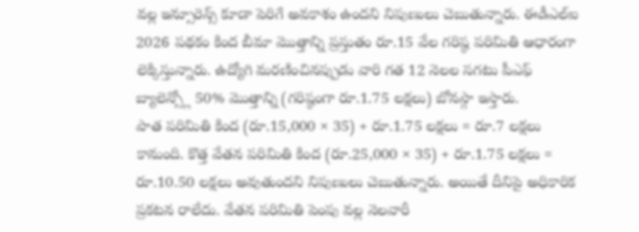వల్ల ఇన్సూరెన్స్ కూడా పెరిగే అవకాశం ఉందని నిపుణులు చెబుతున్నారు. ఈడీఎల్ఐ 2026 పథకం కింద బీమా మొత్తాన్ని ప్రస్తుతం రూ.15 వేల గరిష్ఠ పరిమితి ఆధారంగా లెక్కిస్తున్నారు. ఉద్యోగి మరణించినప్పుడు వారి గత 12 నెలల సగటు పీఎఫ్ బ్యాలెన్స్లో 50% మొత్తాన్ని (గరిష్ఠంగా రూ.1.75 లక్షలు) బోనస్గా ఇస్తారు.
పాత పరిమితి కింద (రూ.15,000 × 35) + రూ.1.75 లక్షలు = రూ.7 లక్షలు కానుంది. కొత్త వేతన పరిమితి కింద (రూ.25,000 × 35) + రూ.1.75 లక్షలు = రూ.10.50 లక్షలు అవుతుందని నిపుణులు చెబుతున్నారు. అయితే దీనిపై అధికారిక ప్రకటన రాలేదు. వేతన పరిమితి పెంపు వల్ల నెలవారీ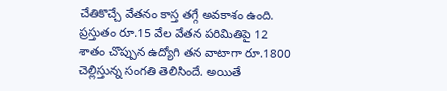చేతికొచ్చే వేతనం కాస్త తగ్గే అవకాశం ఉంది. ప్రస్తుతం రూ.15 వేల వేతన పరిమితిపై 12 శాతం చొప్పున ఉద్యోగి తన వాటాగా రూ.1800 చెల్లిస్తున్న సంగతి తెలిసిందే. అయితే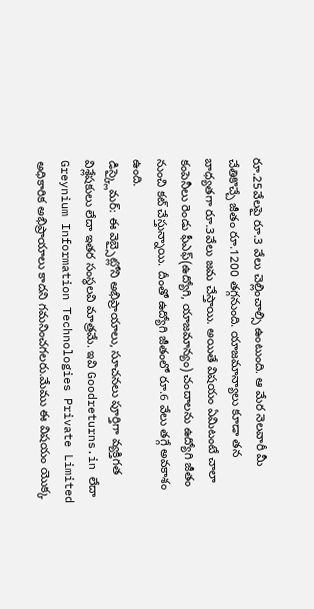రూ.25వేలపై రూ.3 వేలు చెల్లించాల్సి ఉంటుంది. ఆ మేర నెలవారీ మీ చేతికొచ్చే జీతం రూ.1200 తగ్గనుంది. యాజమాన్యాలు కూడా తన బాధ్యతగా రూ.3వేలు జమ చేస్తాయి. అయితే విషయం ఏమిటంటే చాలా కంపెనీలు రెండు ఫీఎఫ్(ఉద్యోగి, యాజమాన్యం) చందాలను ఉద్యోగి జీతం నుంచి కట్ చేస్తున్నాయి. దీంతో ఉద్యోగి జీతంలో రూ.6 వేలు తగ్గే అవకాశం ఉంది.
డిస్క్లైమర్: ఈ వెబ్సైట్లోని అభిప్రాయాలు, సూచనలు పూర్తిగా వ్యక్తిగత విశ్లేషకులు లేదా ఇతర సంస్థలవి మాత్రమే. ఇవి Goodreturns.in లేదా Greynium Information Technologies Private Limited అధికారిక అభిప్రాయాలు కాదని గమనించగలరు.మేము ఈ విషయం యొక్క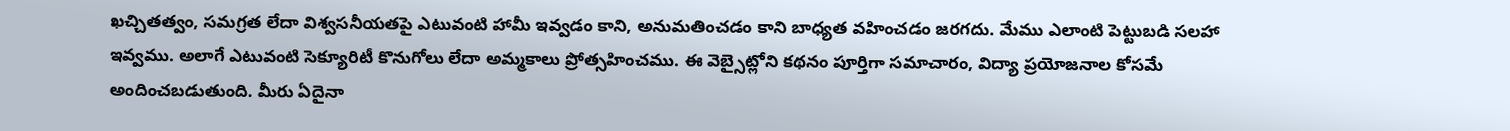ఖచ్చితత్వం, సమగ్రత లేదా విశ్వసనీయతపై ఎటువంటి హామీ ఇవ్వడం కాని, అనుమతించడం కాని బాధ్యత వహించడం జరగదు. మేము ఎలాంటి పెట్టుబడి సలహా ఇవ్వము. అలాగే ఎటువంటి సెక్యూరిటీ కొనుగోలు లేదా అమ్మకాలు ప్రోత్సహించము. ఈ వెబ్సైట్లోని కథనం పూర్తిగా సమాచారం, విద్యా ప్రయోజనాల కోసమే అందించబడుతుంది. మీరు ఏదైనా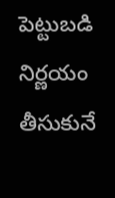పెట్టుబడి నిర్ణయం తీసుకునే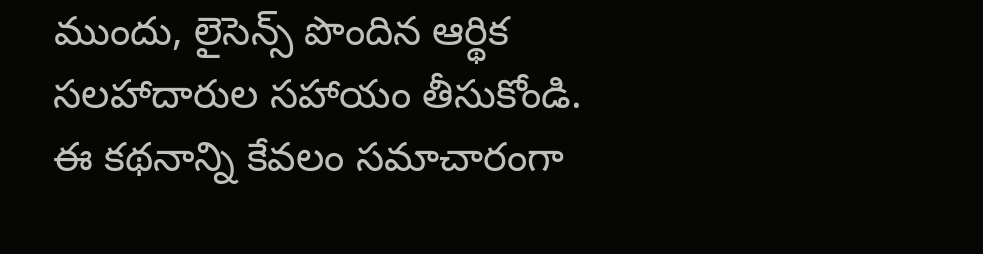ముందు, లైసెన్స్ పొందిన ఆర్థిక సలహాదారుల సహాయం తీసుకోండి. ఈ కథనాన్ని కేవలం సమాచారంగా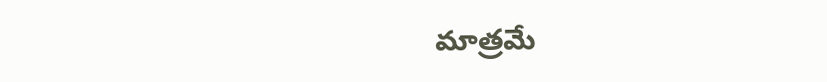మాత్రమే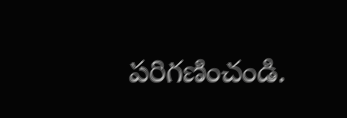పరిగణించండి.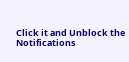Click it and Unblock the Notifications